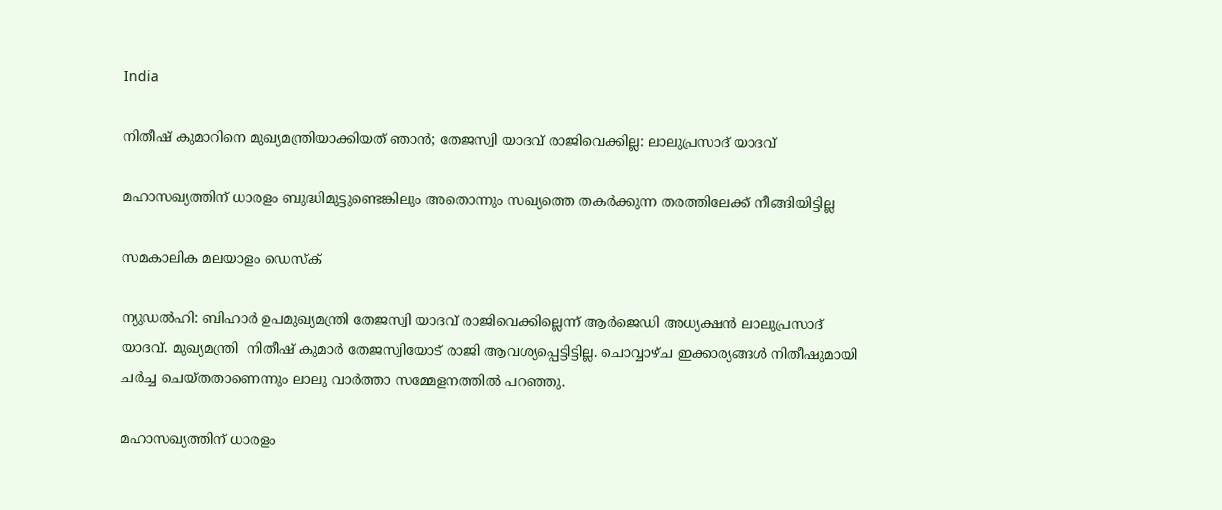India

നിതീഷ് കുമാറിനെ മുഖ്യമന്ത്രിയാക്കിയത് ഞാന്‍; തേജസ്വി യാദവ് രാജിവെക്കില്ല: ലാലുപ്രസാദ് യാദവ്

മഹാസഖ്യത്തിന് ധാരളം ബുദ്ധിമുട്ടുണ്ടെങ്കിലും അതൊന്നും സഖ്യത്തെ തകര്‍ക്കുന്ന തരത്തിലേക്ക് നീങ്ങിയിട്ടില്ല

സമകാലിക മലയാളം ഡെസ്ക്

ന്യുഡല്‍ഹി: ബിഹാര്‍ ഉപമുഖ്യമന്ത്രി തേജസ്വി യാദവ് രാജിവെക്കില്ലെന്ന് ആര്‍ജെഡി അധ്യക്ഷന്‍ ലാലുപ്രസാദ് യാദവ്. മുഖ്യമന്ത്രി  നിതീഷ് കുമാര്‍ തേജസ്വിയോട് രാജി ആവശ്യപ്പെട്ടിട്ടില്ല. ചൊവ്വാഴ്ച ഇക്കാര്യങ്ങള്‍ നിതീഷുമായി ചര്‍ച്ച ചെയ്തതാണെന്നും ലാലു വാര്‍ത്താ സമ്മേളനത്തില്‍ പറഞ്ഞു.

മഹാസഖ്യത്തിന് ധാരളം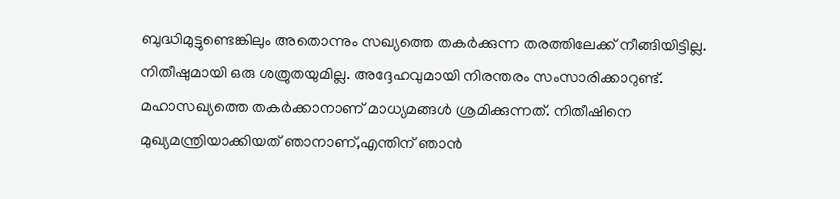ബുദ്ധിമുട്ടുണ്ടെങ്കിലും അതൊന്നും സഖ്യത്തെ തകര്‍ക്കുന്ന തരത്തിലേക്ക് നീങ്ങിയിട്ടില്ല. നിതീഷുമായി ഒരു ശത്രുതയുമില്ല. അദ്ദേഹവുമായി നിരന്തരം സംസാരിക്കാറുണ്ട്. മഹാസഖ്യത്തെ തകര്‍ക്കാനാണ് മാധ്യമങ്ങള്‍ ശ്രമിക്കുന്നത്. നിതീഷിനെ മുഖ്യമന്ത്രിയാക്കിയത് ഞാനാണ്,എന്തിന് ഞാന്‍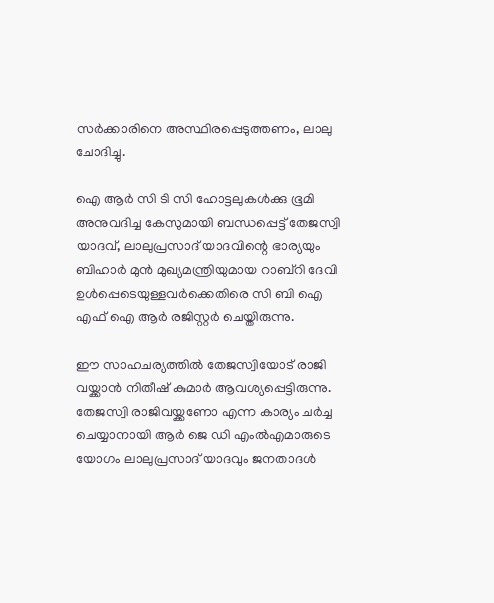സര്‍ക്കാരിനെ അസ്ഥിരപ്പെടുത്തണം, ലാലു ചോദിച്ചു.

ഐ ആര്‍ സി ടി സി ഹോട്ടലുകള്‍ക്കു ഭൂമി അനുവദിച്ച കേസുമായി ബന്ധപ്പെട്ട് തേജസ്വി യാദവ്, ലാലുപ്രസാദ് യാദവിന്റെ ഭാര്യയും ബിഹാര്‍ മുന്‍ മുഖ്യമന്ത്രിയുമായ റാബ്‌റി ദേവി ഉള്‍പ്പെടെയുള്ളവര്‍ക്കെതിരെ സി ബി ഐ എഫ് ഐ ആര്‍ രജിസ്റ്റര്‍ ചെയ്തിരുന്നു.

ഈ സാഹചര്യത്തില്‍ തേജസ്വിയോട് രാജി വയ്ക്കാന്‍ നിതീഷ് കുമാര്‍ ആവശ്യപ്പെട്ടിരുന്നു. തേജസ്വി രാജിവയ്ക്കണോ എന്ന കാര്യം ചര്‍ച്ച ചെയ്യാനായി ആര്‍ ജെ ഡി എംല്‍എമാരുടെ
യോഗം ലാലുപ്രസാദ് യാദവും ജനതാദള്‍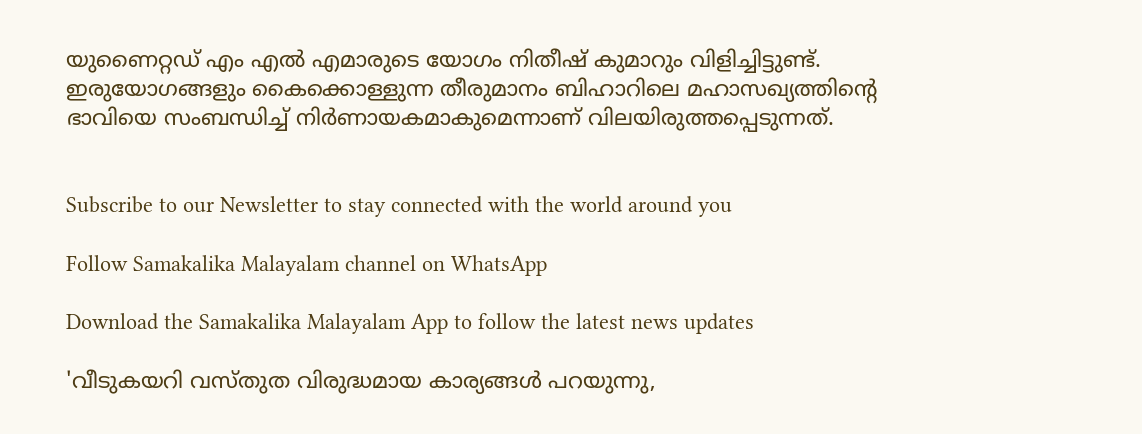യുണൈറ്റഡ് എം എല്‍ എമാരുടെ യോഗം നിതീഷ് കുമാറും വിളിച്ചിട്ടുണ്ട്. ഇരുയോഗങ്ങളും കൈക്കൊള്ളുന്ന തീരുമാനം ബിഹാറിലെ മഹാസഖ്യത്തിന്റെ ഭാവിയെ സംബന്ധിച്ച് നിര്‍ണായകമാകുമെന്നാണ് വിലയിരുത്തപ്പെടുന്നത്.


Subscribe to our Newsletter to stay connected with the world around you

Follow Samakalika Malayalam channel on WhatsApp

Download the Samakalika Malayalam App to follow the latest news updates

'വീടുകയറി വസ്തുത വിരുദ്ധമായ കാര്യങ്ങള്‍ പറയുന്നു,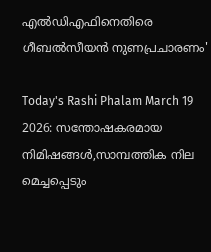എല്‍ഡിഎഫിനെതിരെ ഗീബല്‍സീയന്‍ നുണപ്രചാരണം'

Today's Rashi Phalam March 19 2026: സന്തോഷകരമായ നിമിഷങ്ങൾ,സാമ്പത്തിക നില മെച്ചപ്പെടും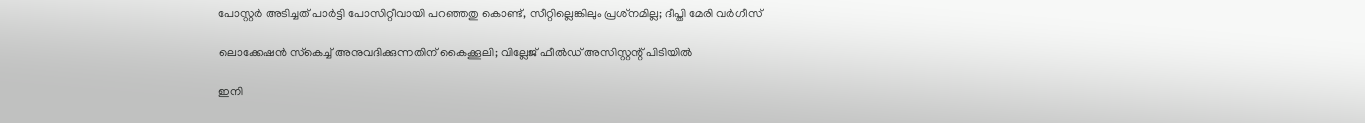പോസ്റ്റര്‍ അടിച്ചത് പാര്‍ട്ടി പോസിറ്റീവായി പറഞ്ഞതു കൊണ്ട്, സീറ്റില്ലെങ്കിലും പ്രശ്‌നമില്ല; ദീപ്തി മേരി വര്‍ഗീസ്

ലൊക്കേഷന്‍ സ്‌കെച്ച് അനുവദിക്കുന്നതിന് കൈക്കൂലി; വില്ലേജ് ഫീല്‍ഡ് അസിസ്റ്റന്റ് പിടിയില്‍

ഇനി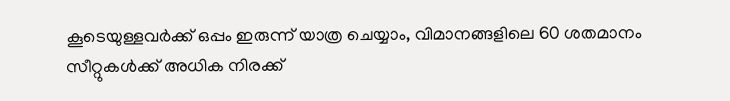കൂടെയുള്ളവര്‍ക്ക് ഒപ്പം ഇരുന്ന് യാത്ര ചെയ്യാം, വിമാനങ്ങളിലെ 60 ശതമാനം സീറ്റുകള്‍ക്ക് അധിക നിരക്ക്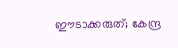ഈടാക്കരുത്; കേന്ദ്ര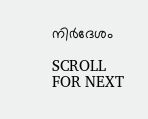നിര്‍ദേശം

SCROLL FOR NEXT